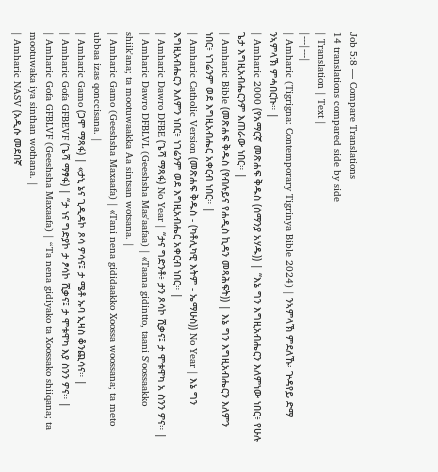Job 5:8 — Compare Translations
14 translations compared side by side
| Translation | Text |
|---|---|
| Amharic (Tigrigna: Contemporary Tigrinya Bible 2024) | ንኣምላኽ ምደለኹ፡ ጕዳየይ ድማ ንኣምላኽ ምሓበርኩ። |
| Amharic 2000 (የአማርኛ መጽሐፍ ቅዱስ (ሰማንያ አሃዱ)) | “እኔ ግን እግዚአብሔርን እለምነው ነበር፥ የሁሉ ጌታ እግዚአብሔርንም እጠራው ነበር። |
| Amharic Bible (መጽሐፍ ቅዱስ (የብሉይና የሐዲስ ኪዳን መጻሕፍት)) | እኔ ግን እግዚአብሔርን እለምን ነበር፥ ነገሬንም ወደ እግዚአብሔር አቀርብ ነበር። |
| Amharic Catholic Version (መጽሐፍ ቅዱስ - (ካቶሊካዊ እትም - ኤማሁስ)) No Year | እኔ ግን እግዚአብሔርን እለምን ነበር፥ ነገሬንም ወደ እግዚአብሔር አቀርብ ነበር። |
| Amharic Dawro DFBE (ጌሻ ማጻፋ) No Year | “ታና ግድንቶ፥ ታን ጾሳኮ ሺቃና፤ ታ ሞቱዋካ አ ስንን ዎና። |
| Amharic Dawro DFBLVL (Geeshsha Mas'aafaa) | «Taana gidintto, taani S'oossaakko shiik'ana; ta mootuwaakka Aa sintsan wotsana. |
| Amharic Gamo (Geeshsha Maxaafa) | «Tani nena gididaakko Xoossa woossana; ta meto ubbaa izas qonccisana. |
| Amharic Gamo (ጋሞ ማጻፋ) | «ታኒ ኔና ጊዲዳኮ ጾሳ ዎሳና፤ ታ ሜቶ ኡባ ኢዛስ ቆንጪሳና። |
| Amharic Gofa GFBEVF (ጌሻ ማፃፋ) | “ታ ነና ግድያኮ ታ ፆሳኮ ሺቃና፤ ታ ሞቱዋካ እያ ስንን ዎና። |
| Amharic Gofa GFBLVF (Geeshsha Maxaafa) | “Ta nena gidiyako ta Xoossako shiiqana; ta mootuwaka iya sinthan wothana. |
| Amharic NASV (አዲሱ መደበኛ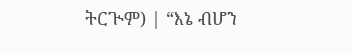ትርጒም) | “እኔ ብሆን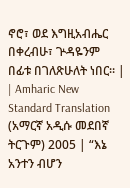ኖሮ፣ ወደ እግዚአብሔር በቀረብሁ፣ ጕዳዬንም በፊቱ በገለጽሁለት ነበር። |
| Amharic New Standard Translation (አማርኛ አዲሱ መደበኛ ትርጉም) 2005 | “እኔ አንተን ብሆን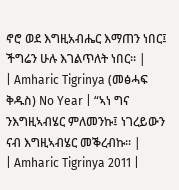ኖሮ ወደ እግዚአብሔር እማጠን ነበር፤ ችግሬን ሁሉ እገልጥለት ነበር። |
| Amharic Tigrinya (መፅሓፍ ቅዱስ) No Year | “ኣነ ግና ንእግዚኣብሄር ምለመንኩ፤ ነገረይውን ናብ እግዚኣብሄር መቕረብኩ። |
| Amharic Tigrinya 2011 |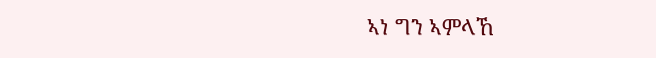ኣነ ግን ኣምላኸ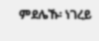ምደሌኹ፡ ነገረይ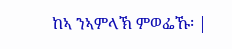ከኣ ንኣምላኽ ምወፌኹ፡ |